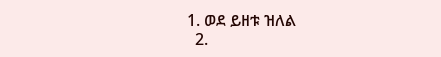1. ወደ ይዘቱ ዝለል
  2.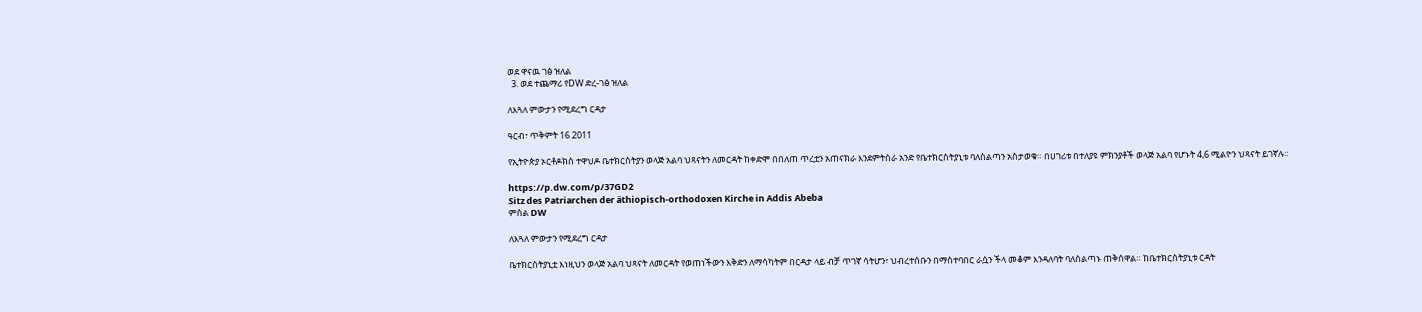ወደ ዋናዉ ገፅ ዝለል
  3. ወደ ተጨማሪ የDW ድረ-ገፅ ዝለል

ለእጓለ ምውታን የሚደረግ ርዳታ

ዓርብ፣ ጥቅምት 16 2011

የኢትዮጵያ ኦርቶዶክስ ተዋህዶ ቤተክርስትያን ወላጅ አልባ ህጻናትን ለመርዳት ከቀድሞ በበለጠ ጥረቷን አጠናክራ እንደምትሰራ አንድ የቤተክርስትያኒቱ ባለስልጣን አስታወቁ። በሀገሪቱ በተለያዩ ምክንያቶች ወላጅ አልባ የሆኑት 4,6 ሚልዮን ህጻናት ይገኛሉ።

https://p.dw.com/p/37GD2
Sitz des Patriarchen der äthiopisch-orthodoxen Kirche in Addis Abeba
ምስል DW

ለእጓለ ምውታን የሚደረግ ርዳታ

ቤተክርስትያኒቷ እነዚህን ወላጅ አልባ ህጻናት ለመርዳት የወጠነችውን እቅድን ለማሳካትም በርዳታ ላይ ብቻ ጥገኛ ሳትሆን፣ ህብረተሰቡን በማስተባበር ራሷን ችላ መቆም እንዳለባት ባለስልጣኑ ጠቅሰዋል። ከቤተክርስትያኒቱ ርዳት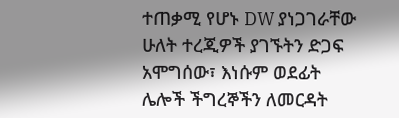ተጠቃሚ የሆኑ DW ያነጋገራቸው ሁለት ተረጂዎች ያገኙትን ድጋፍ አሞግሰው፣ እነሱም ወደፊት ሌሎች ችግረኞችን ለመርዳት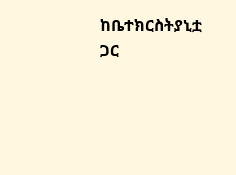ከቤተክርስትያኒቷ ጋር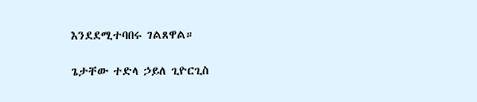እንደደሚተባበሩ ገልጸዋል።

ጌታቸው ተድላ ኃይለ ጊዮርጊስ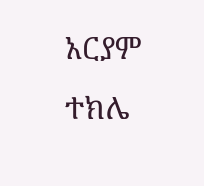አርያም ተክሌ